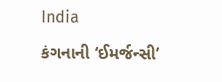India

કંગનાની ‘ઈમર્જન્સી’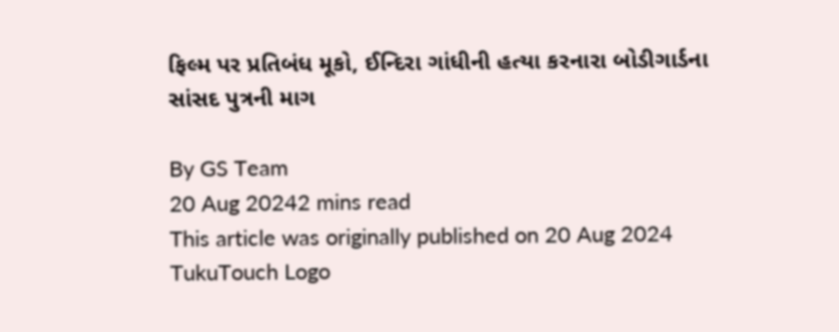ફિલ્મ પર પ્રતિબંધ મૂકો, ઈન્દિરા ગાંધીની હત્યા કરનારા બોડીગાર્ડના સાંસદ પુત્રની માગ

By GS Team
20 Aug 20242 mins read
This article was originally published on 20 Aug 2024
TukuTouch Logo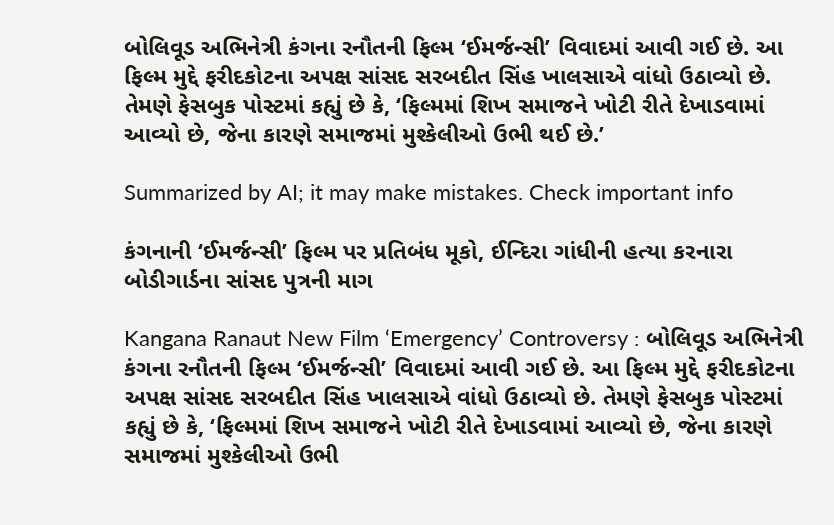બોલિવૂડ અભિનેત્રી કંગના રનૌતની ફિલ્મ ‘ઈમર્જન્સી’ વિવાદમાં આવી ગઈ છે. આ ફિલ્મ મુદ્દે ફરીદકોટના અપક્ષ સાંસદ સરબદીત સિંહ ખાલસાએ વાંધો ઉઠાવ્યો છે. તેમણે ફેસબુક પોસ્ટમાં કહ્યું છે કે, ‘ફિલ્મમાં શિખ સમાજને ખોટી રીતે દેખાડવામાં આવ્યો છે, જેના કારણે સમાજમાં મુશ્કેલીઓ ઉભી થઈ છે.’

Summarized by AI; it may make mistakes. Check important info

કંગનાની ‘ઈમર્જન્સી’ ફિલ્મ પર પ્રતિબંધ મૂકો, ઈન્દિરા ગાંધીની હત્યા કરનારા બોડીગાર્ડના સાંસદ પુત્રની માગ

Kangana Ranaut New Film ‘Emergency’ Controversy : બોલિવૂડ અભિનેત્રી કંગના રનૌતની ફિલ્મ ‘ઈમર્જન્સી’ વિવાદમાં આવી ગઈ છે. આ ફિલ્મ મુદ્દે ફરીદકોટના અપક્ષ સાંસદ સરબદીત સિંહ ખાલસાએ વાંધો ઉઠાવ્યો છે. તેમણે ફેસબુક પોસ્ટમાં કહ્યું છે કે, ‘ફિલ્મમાં શિખ સમાજને ખોટી રીતે દેખાડવામાં આવ્યો છે, જેના કારણે સમાજમાં મુશ્કેલીઓ ઉભી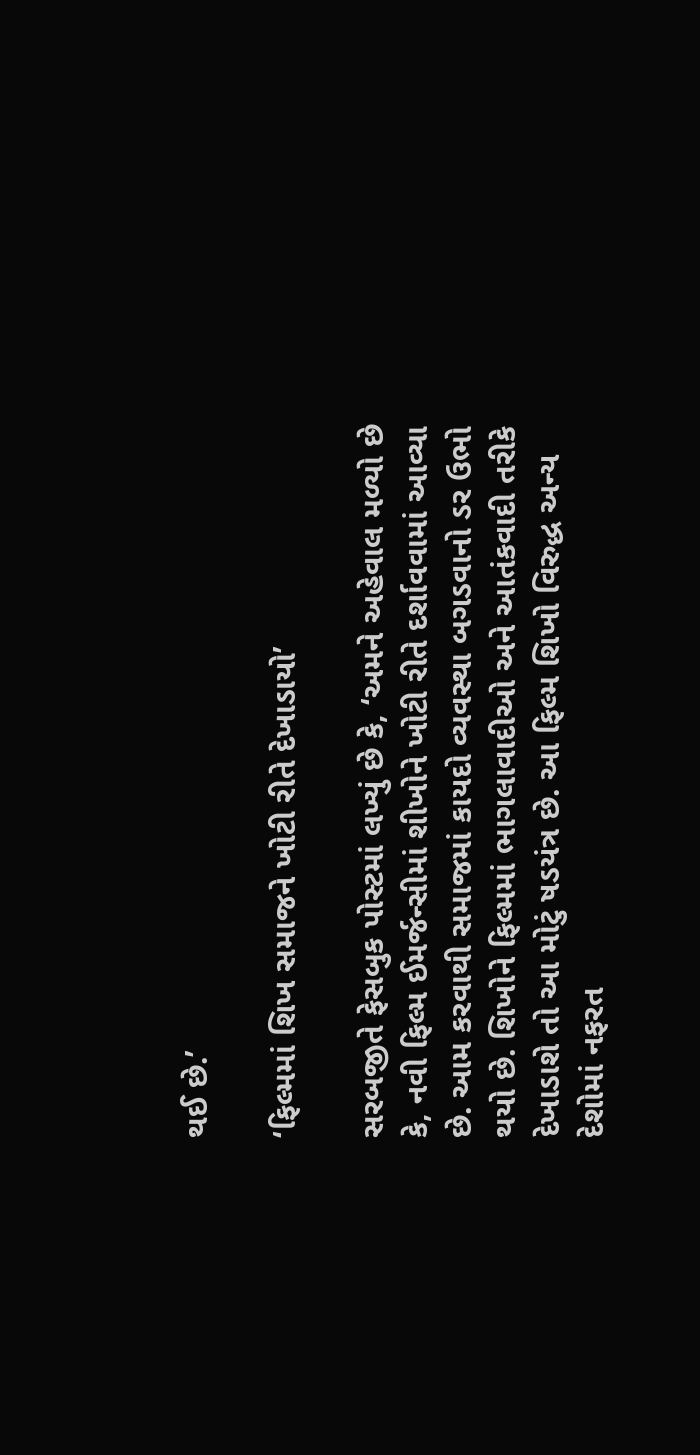થઈ છે.’

‘ફિલ્મમાં શિખ સમાજને ખોટી રીતે દેખાડાયો’

સરબજીતે ફેસબુક પોસ્ટમાં લખ્યું છે કે, ‘અમને અહેવાલ મળ્યો છે કે, નવી ફિલ્મ ઈમર્જન્સીમાં શીખોને ખોટી રીતે દર્શાવવામાં આવ્યા છે. આમ કરવાથી સમાજમાં કાયદો વ્યવસ્થા બગડવાનો ડર ઉભો થયો છે. શિખોને ફિલ્મમાં ભાગલાવાદીઓ અને આતંકવાદી તરીકે દેખાડાશે તો આ મોટું ષડયંત્ર છે. આ ફિલ્મ શિખો વિરુદ્ધ અન્ય દેશોમાં નફરત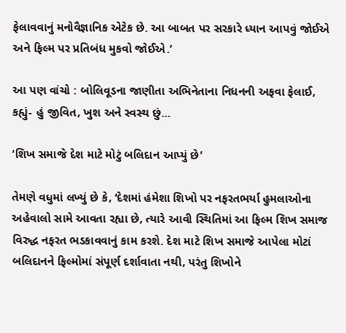ફેલાવવાનું મનોવૈજ્ઞાનિક એટેક છે. આ બાબત પર સરકારે ધ્યાન આપવું જોઈએ અને ફિલ્મ પર પ્રતિબંધ મુકવો જોઈએ.’

આ પણ વાંચો : બોલિવૂડના જાણીતા અભિનેતાના નિધનની અફવા ફેલાઈ, કહ્યું- હું જીવિત, ખુશ અને સ્વસ્થ છું...

‘શિખ સમાજે દેશ માટે મોટું બલિદાન આપ્યું છે’

તેમણે વધુમાં લખ્યું છે કે, ‘દેશમાં હંમેશા શિખો પર નફરતભર્યા હુમલાઓના અહેવાલો સામે આવતા રહ્યા છે, ત્યારે આવી સ્થિતિમાં આ ફિલ્મ શિખ સમાજ વિરુદ્ધ નફરત ભડકાવવાનું કામ કરશે. દેશ માટે શિખ સમાજે આપેલા મોટાં બલિદાનને ફિલ્મોમાં સંપૂર્ણ દર્શાવાતા નથી, પરંતુ શિખોને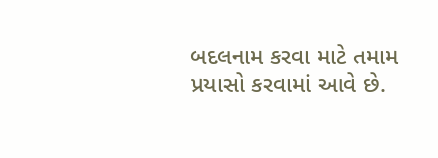બદલનામ કરવા માટે તમામ પ્રયાસો કરવામાં આવે છે.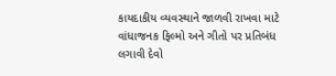કાયદાકીય વ્યવસ્થાને જાળવી રાખવા માટે વાંધાજનક ફિલ્મો અને ગીતો પર પ્રતિબંધ લગાવી દેવો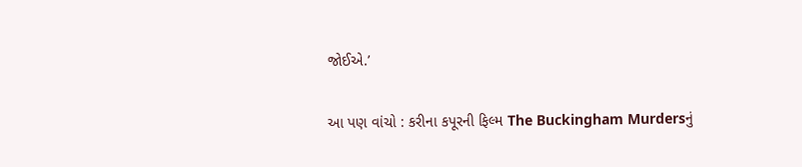જોઈએ.’

આ પણ વાંચો : કરીના કપૂરની ફિલ્મ The Buckingham Murdersનું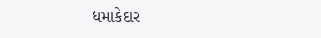ધમાકેદાર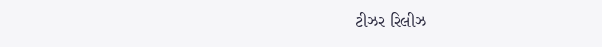ટીઝર રિલીઝ